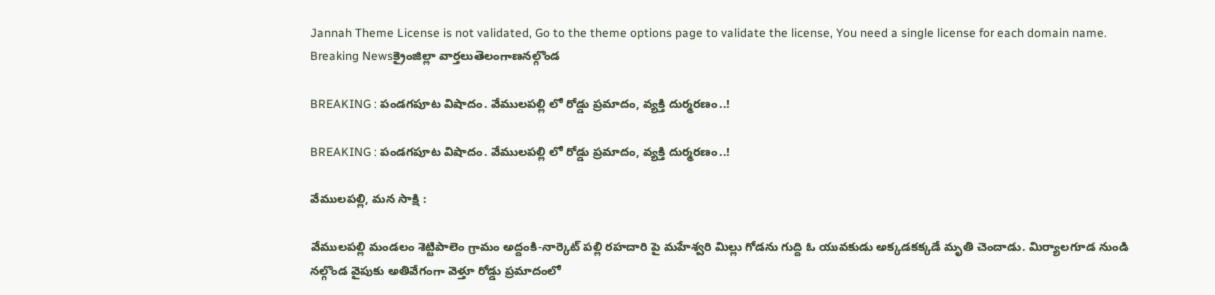Jannah Theme License is not validated, Go to the theme options page to validate the license, You need a single license for each domain name.
Breaking Newsక్రైంజిల్లా వార్తలుతెలంగాణనల్గొండ

BREAKING : పండగపూట విషాదం. వేములపల్లి లో రోడ్డు ప్రమాదం, వ్యక్తి దుర్మరణం..!

BREAKING : పండగపూట విషాదం. వేములపల్లి లో రోడ్డు ప్రమాదం, వ్యక్తి దుర్మరణం..!

వేములపల్లి, మన సాక్షి :

వేములపల్లి మండలం శెట్టిపాలెం గ్రామం అద్దంకి-నార్కెట్ పల్లి రహదారి పై మహేశ్వరి మిల్లు గోడను గుద్ది ఓ యువకుడు అక్కడకక్కడే మృతి చెందాడు. మిర్యాలగూడ నుండి నల్గొండ వైపుకు అతివేగంగా వెళ్తూ రోడ్డు ప్రమాదంలో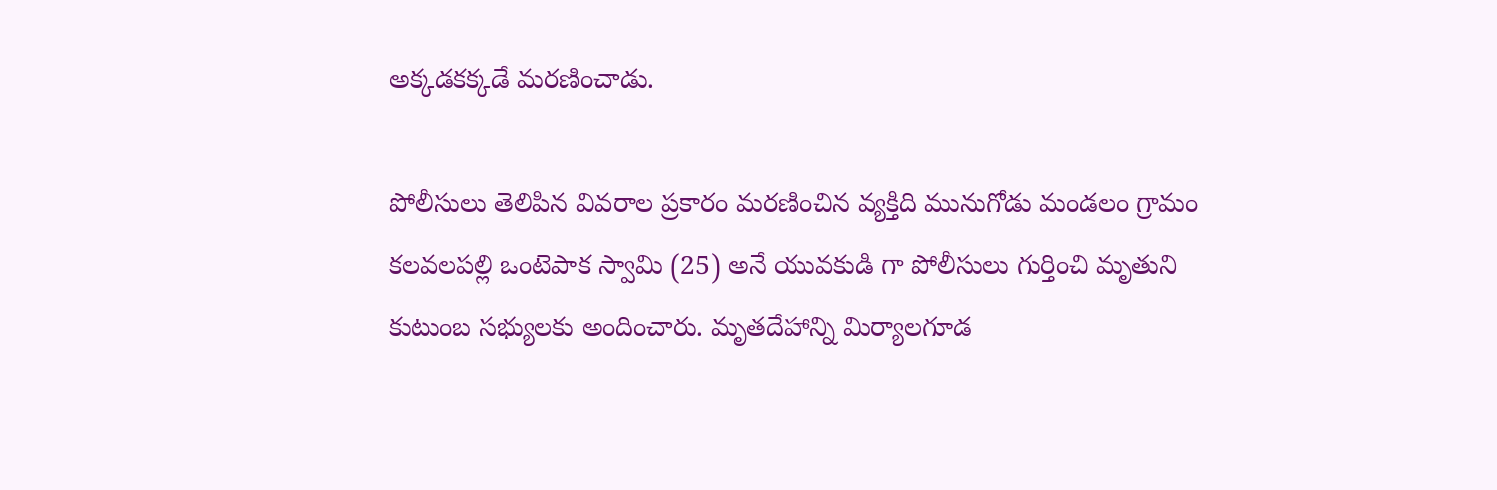అక్కడకక్కడే మరణించాడు.

పోలీసులు తెలిపిన వివరాల ప్రకారం మరణించిన వ్యక్తిది మునుగోడు మండలం గ్రామం కలవలపల్లి ఒంటెపాక స్వామి (25) అనే యువకుడి గా పోలీసులు గుర్తించి మృతుని కుటుంబ సభ్యులకు అందించారు. మృతదేహాన్ని మిర్యాలగూడ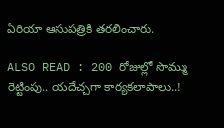ఏరియా ఆసుపత్రికి తరలించారు.

ALSO READ : 200 రోజుల్లో సొమ్ము రెట్టింపు.. యదేచ్చగా కార్యకలాపాలు..!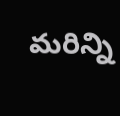మరిన్ని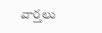వార్తలు